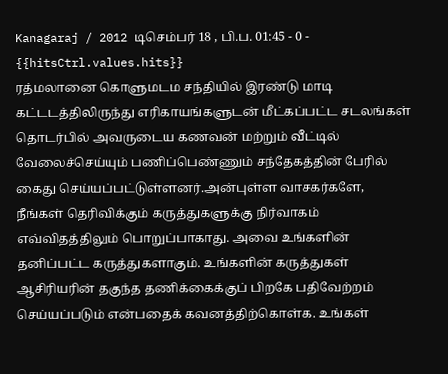Kanagaraj / 2012 டிசெம்பர் 18 , பி.ப. 01:45 - 0 - {{hitsCtrl.values.hits}}
ரத்மலானை கொளுமடம சந்தியில் இரண்டு மாடி கட்டடத்திலிருந்து எரிகாயங்களுடன் மீட்கப்பட்ட சடலங்கள் தொடர்பில் அவருடைய கணவன் மற்றும் வீட்டில் வேலைச்செய்யும் பணிப்பெண்ணும் சந்தேகத்தின் பேரில் கைது செய்யப்பட்டுள்ளனர்.அன்புள்ள வாசகர்களே,
நீங்கள் தெரிவிக்கும் கருத்துகளுக்கு நிர்வாகம் எவ்விதத்திலும் பொறுப்பாகாது. அவை உங்களின் தனிப்பட்ட கருத்துகளாகும். உங்களின் கருத்துகள் ஆசிரியரின் தகுந்த தணிக்கைக்குப் பிறகே பதிவேற்றம் செய்யப்படும் என்பதைக் கவனத்திற்கொள்க. உங்கள்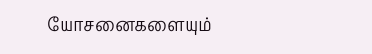யோசனைகளையும்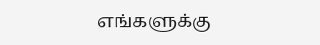எங்களுக்கு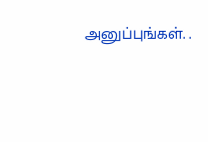அனுப்புங்கள். .